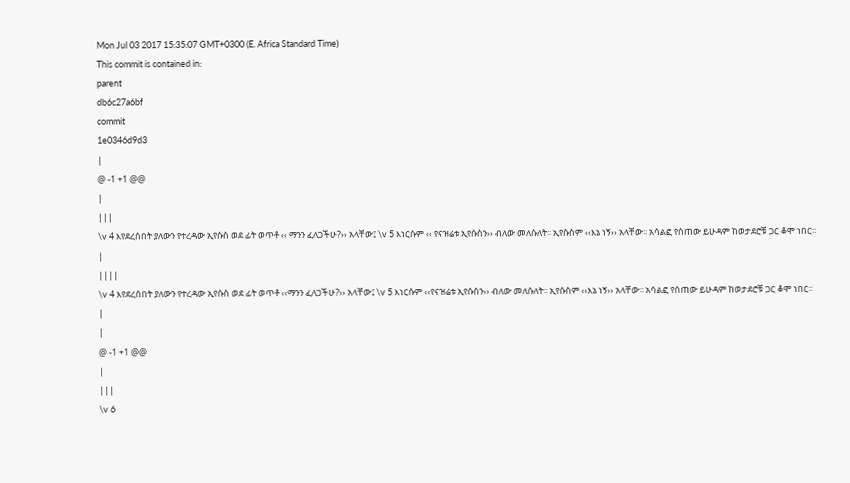Mon Jul 03 2017 15:35:07 GMT+0300 (E. Africa Standard Time)
This commit is contained in:
parent
db6c27a6bf
commit
1e0346d9d3
|
@ -1 +1 @@
|
|||
\v 4 እየደረሰበት ያለውን የተረዳው ኢየሱስ ወደ ፊት ወጥቶ ‹‹ ማንን ፈለጋችሁ?›› አላቸው፤ \v 5 እነርሱም ‹‹ የናዝሬቱ ኢየሱስን›› ብለው መለሱለት፡፡ ኢየሱስም ‹‹እኔ ነኝ›› አላቸው፡፡ አሳልፎ የሰጠው ይሁዳም ከወታደሮቹ ጋር ቆሞ ነበር፡፡
|
||||
\v 4 እየደረሰበት ያለውን የተረዳው ኢየሱስ ወደ ፊት ወጥቶ ‹‹ማንን ፈለጋችሁ?›› አላቸው፤ \v 5 እነርሱም ‹‹የናዝሬቱ ኢየሱስን›› ብለው መለሱለት፡፡ ኢየሱስም ‹‹እኔ ነኝ›› አላቸው፡፡ አሳልፎ የሰጠው ይሁዳም ከወታደሮቹ ጋር ቆሞ ነበር፡፡
|
|
@ -1 +1 @@
|
|||
\v 6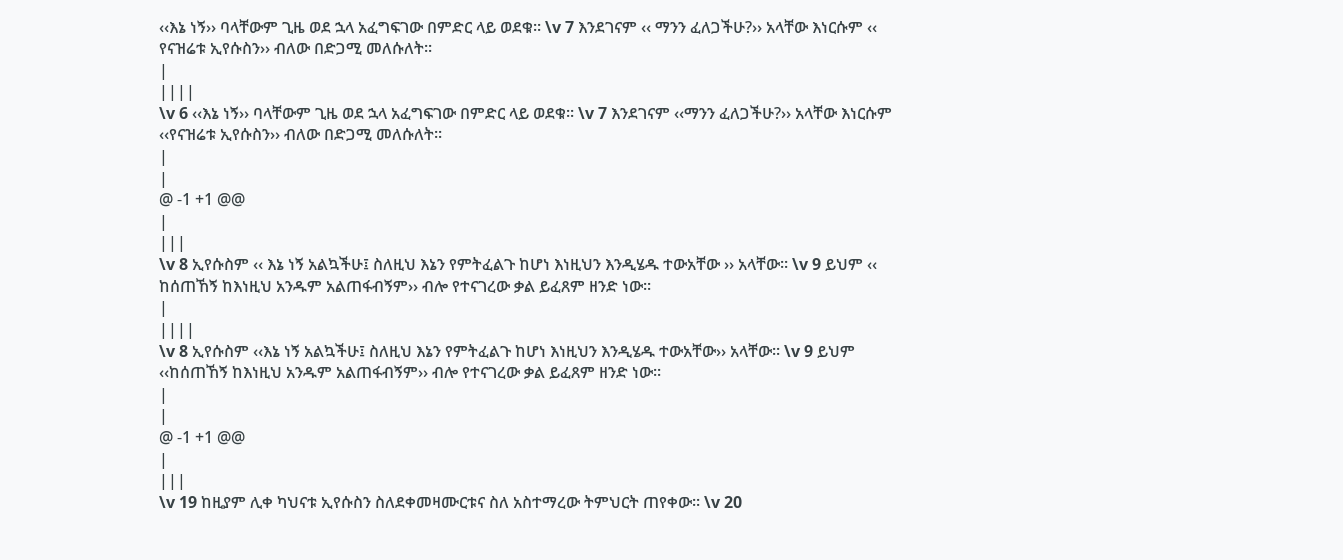‹‹እኔ ነኝ›› ባላቸውም ጊዜ ወደ ኋላ አፈግፍገው በምድር ላይ ወደቁ፡፡ \v 7 እንደገናም ‹‹ ማንን ፈለጋችሁ?›› አላቸው እነርሱም ‹‹ የናዝሬቱ ኢየሱስን›› ብለው በድጋሚ መለሱለት፡፡
|
||||
\v 6 ‹‹እኔ ነኝ›› ባላቸውም ጊዜ ወደ ኋላ አፈግፍገው በምድር ላይ ወደቁ፡፡ \v 7 እንደገናም ‹‹ማንን ፈለጋችሁ?›› አላቸው እነርሱም ‹‹የናዝሬቱ ኢየሱስን›› ብለው በድጋሚ መለሱለት፡፡
|
|
@ -1 +1 @@
|
|||
\v 8 ኢየሱስም ‹‹ እኔ ነኝ አልኳችሁ፤ ስለዚህ እኔን የምትፈልጉ ከሆነ እነዚህን እንዲሄዱ ተውአቸው ›› አላቸው፡፡ \v 9 ይህም ‹‹ ከሰጠኸኝ ከእነዚህ አንዱም አልጠፋብኝም›› ብሎ የተናገረው ቃል ይፈጸም ዘንድ ነው፡፡
|
||||
\v 8 ኢየሱስም ‹‹እኔ ነኝ አልኳችሁ፤ ስለዚህ እኔን የምትፈልጉ ከሆነ እነዚህን እንዲሄዱ ተውአቸው›› አላቸው፡፡ \v 9 ይህም ‹‹ከሰጠኸኝ ከእነዚህ አንዱም አልጠፋብኝም›› ብሎ የተናገረው ቃል ይፈጸም ዘንድ ነው፡፡
|
|
@ -1 +1 @@
|
|||
\v 19 ከዚያም ሊቀ ካህናቱ ኢየሱስን ስለደቀመዛሙርቱና ስለ አስተማረው ትምህርት ጠየቀው፡፡ \v 20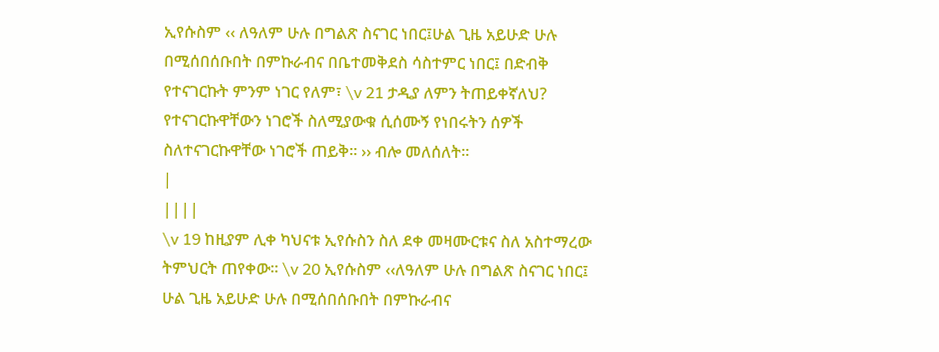ኢየሱስም ‹‹ ለዓለም ሁሉ በግልጽ ስናገር ነበር፤ሁል ጊዜ አይሁድ ሁሉ በሚሰበሰቡበት በምኩራብና በቤተመቅደስ ሳስተምር ነበር፤ በድብቅ የተናገርኩት ምንም ነገር የለም፣ \v 21 ታዲያ ለምን ትጠይቀኛለህ? የተናገርኩዋቸውን ነገሮች ስለሚያውቁ ሲሰሙኝ የነበሩትን ሰዎች ስለተናገርኩዋቸው ነገሮች ጠይቅ። ›› ብሎ መለሰለት፡፡
|
||||
\v 19 ከዚያም ሊቀ ካህናቱ ኢየሱስን ስለ ደቀ መዛሙርቱና ስለ አስተማረው ትምህርት ጠየቀው፡፡ \v 20 ኢየሱስም ‹‹ለዓለም ሁሉ በግልጽ ስናገር ነበር፤ ሁል ጊዜ አይሁድ ሁሉ በሚሰበሰቡበት በምኩራብና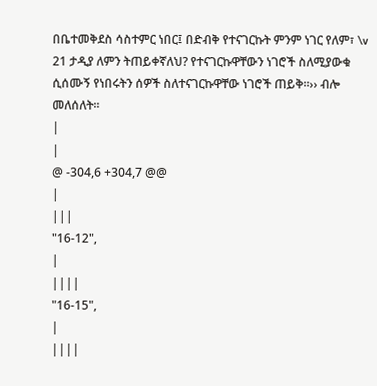በቤተመቅደስ ሳስተምር ነበር፤ በድብቅ የተናገርኩት ምንም ነገር የለም፣ \v 21 ታዲያ ለምን ትጠይቀኛለህ? የተናገርኩዋቸውን ነገሮች ስለሚያውቁ ሲሰሙኝ የነበሩትን ሰዎች ስለተናገርኩዋቸው ነገሮች ጠይቅ።›› ብሎ መለሰለት፡፡
|
|
@ -304,6 +304,7 @@
|
|||
"16-12",
|
||||
"16-15",
|
||||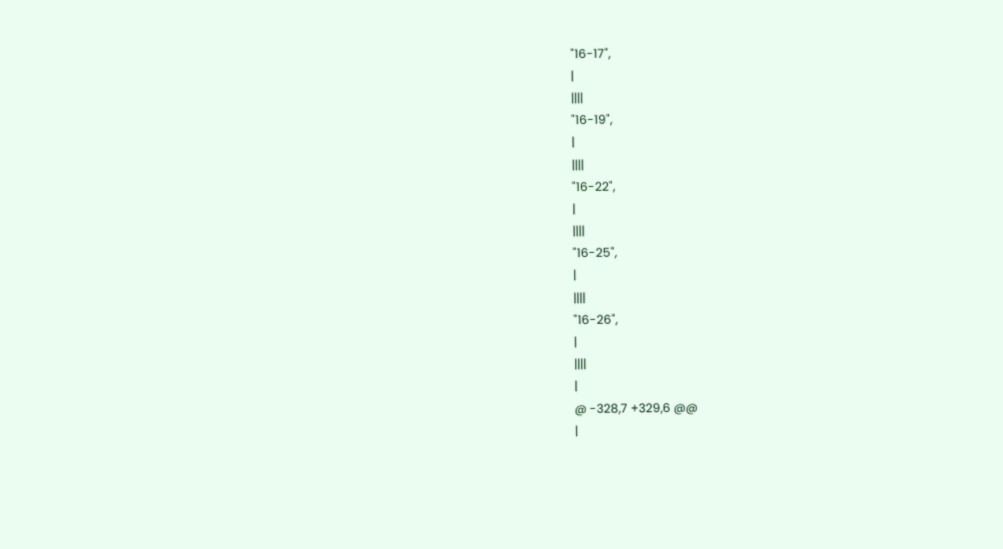"16-17",
|
||||
"16-19",
|
||||
"16-22",
|
||||
"16-25",
|
||||
"16-26",
|
||||
|
@ -328,7 +329,6 @@
|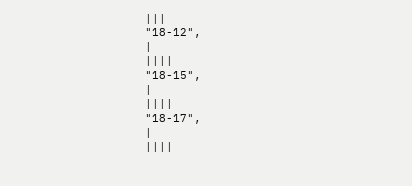|||
"18-12",
|
||||
"18-15",
|
||||
"18-17",
|
||||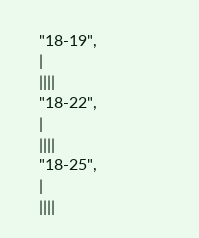"18-19",
|
||||
"18-22",
|
||||
"18-25",
|
||||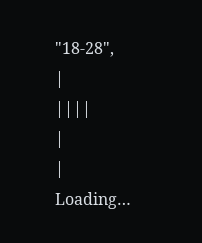"18-28",
|
||||
|
|
Loading…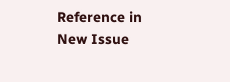Reference in New Issue